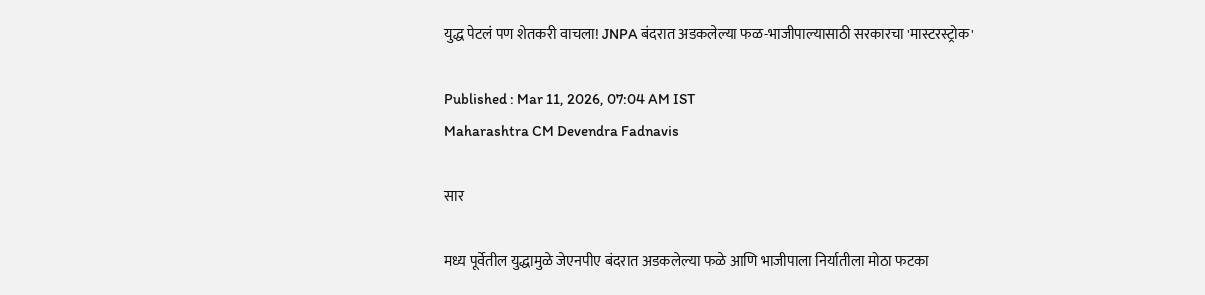युद्ध पेटलं पण शेतकरी वाचला! JNPA बंदरात अडकलेल्या फळ-भाजीपाल्यासाठी सरकारचा 'मास्टरस्ट्रोक'

Published : Mar 11, 2026, 07:04 AM IST
Maharashtra CM Devendra Fadnavis

सार

मध्य पूर्वेतील युद्धामुळे जेएनपीए बंदरात अडकलेल्या फळे आणि भाजीपाला निर्यातीला मोठा फटका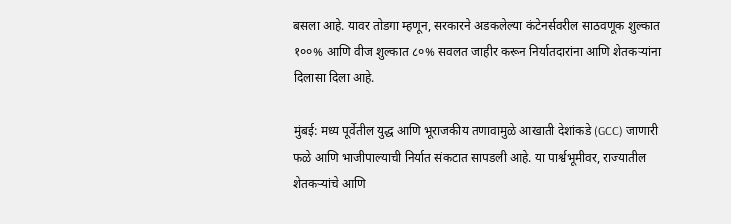बसला आहे. यावर तोडगा म्हणून, सरकारने अडकलेल्या कंटेनर्सवरील साठवणूक शुल्कात १००% आणि वीज शुल्कात ८०% सवलत जाहीर करून निर्यातदारांना आणि शेतकऱ्यांना दिलासा दिला आहे.

मुंबई: मध्य पूर्वेतील युद्ध आणि भूराजकीय तणावामुळे आखाती देशांकडे (GCC) जाणारी फळे आणि भाजीपाल्याची निर्यात संकटात सापडली आहे. या पार्श्वभूमीवर, राज्यातील शेतकऱ्यांचे आणि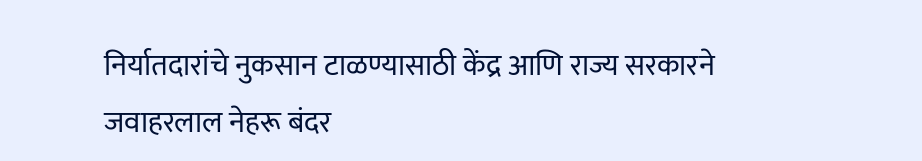निर्यातदारांचे नुकसान टाळण्यासाठी केंद्र आणि राज्य सरकारने जवाहरलाल नेहरू बंदर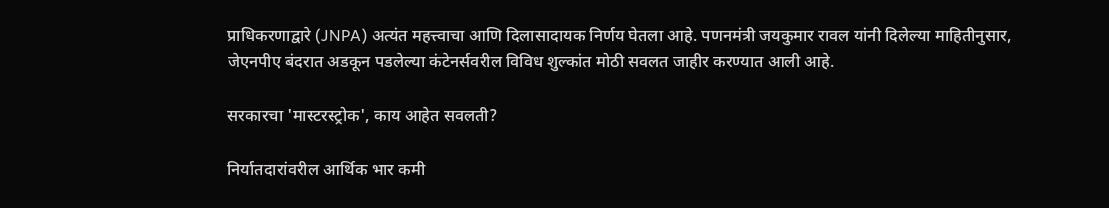प्राधिकरणाद्वारे (JNPA) अत्यंत महत्त्वाचा आणि दिलासादायक निर्णय घेतला आहे. पणनमंत्री जयकुमार रावल यांनी दिलेल्या माहितीनुसार, जेएनपीए बंदरात अडकून पडलेल्या कंटेनर्सवरील विविध शुल्कांत मोठी सवलत जाहीर करण्यात आली आहे.

सरकारचा 'मास्टरस्ट्रोक', काय आहेत सवलती?

निर्यातदारांवरील आर्थिक भार कमी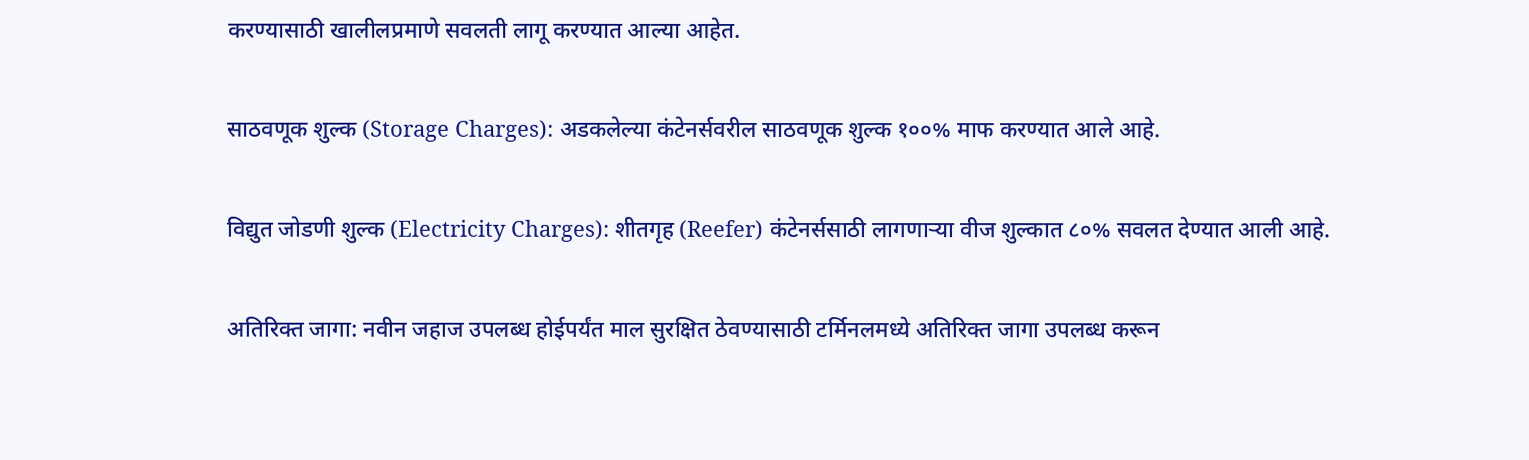करण्यासाठी खालीलप्रमाणे सवलती लागू करण्यात आल्या आहेत.

साठवणूक शुल्क (Storage Charges): अडकलेल्या कंटेनर्सवरील साठवणूक शुल्क १००% माफ करण्यात आले आहे.

विद्युत जोडणी शुल्क (Electricity Charges): शीतगृह (Reefer) कंटेनर्ससाठी लागणाऱ्या वीज शुल्कात ८०% सवलत देण्यात आली आहे.

अतिरिक्त जागा: नवीन जहाज उपलब्ध होईपर्यंत माल सुरक्षित ठेवण्यासाठी टर्मिनलमध्ये अतिरिक्त जागा उपलब्ध करून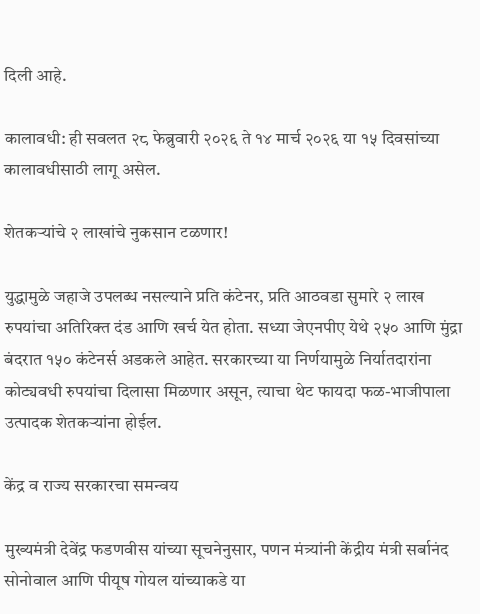दिली आहे.

कालावधी: ही सवलत २८ फेब्रुवारी २०२६ ते १४ मार्च २०२६ या १५ दिवसांच्या कालावधीसाठी लागू असेल.

शेतकऱ्यांचे २ लाखांचे नुकसान टळणार!

युद्धामुळे जहाजे उपलब्ध नसल्याने प्रति कंटेनर, प्रति आठवडा सुमारे २ लाख रुपयांचा अतिरिक्त दंड आणि खर्च येत होता. सध्या जेएनपीए येथे २५० आणि मुंद्रा बंदरात १५० कंटेनर्स अडकले आहेत. सरकारच्या या निर्णयामुळे निर्यातदारांना कोट्यवधी रुपयांचा दिलासा मिळणार असून, त्याचा थेट फायदा फळ-भाजीपाला उत्पादक शेतकऱ्यांना होईल.

केंद्र व राज्य सरकारचा समन्वय

मुख्यमंत्री देवेंद्र फडणवीस यांच्या सूचनेनुसार, पणन मंत्र्यांनी केंद्रीय मंत्री सर्बानंद सोनोवाल आणि पीयूष गोयल यांच्याकडे या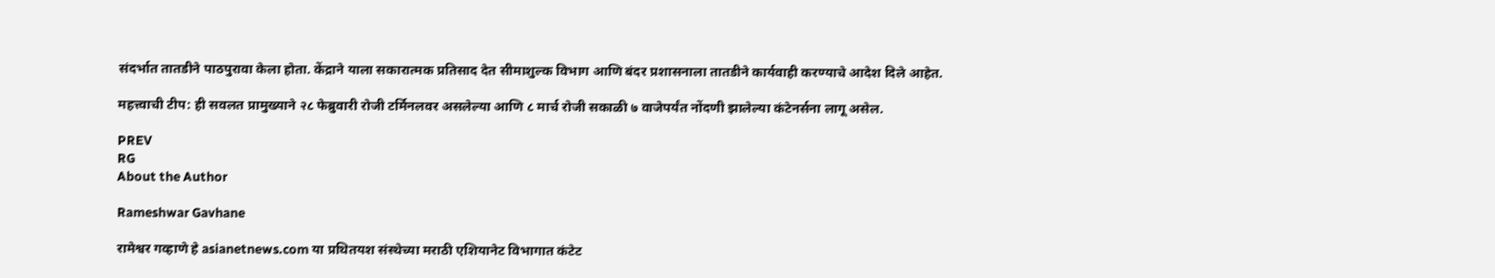संदर्भात तातडीने पाठपुरावा केला होता. केंद्राने याला सकारात्मक प्रतिसाद देत सीमाशुल्क विभाग आणि बंदर प्रशासनाला तातडीने कार्यवाही करण्याचे आदेश दिले आहेत.

महत्त्वाची टीप: ही सवलत प्रामुख्याने २८ फेब्रुवारी रोजी टर्मिनलवर असलेल्या आणि ८ मार्च रोजी सकाळी ७ वाजेपर्यंत नोंदणी झालेल्या कंटेनर्सना लागू असेल.

PREV
RG
About the Author

Rameshwar Gavhane

रामेश्वर गव्हाणे हे asianetnews.com या प्रथितयश संस्थेच्या मराठी एशियानेट विभागात कंटेट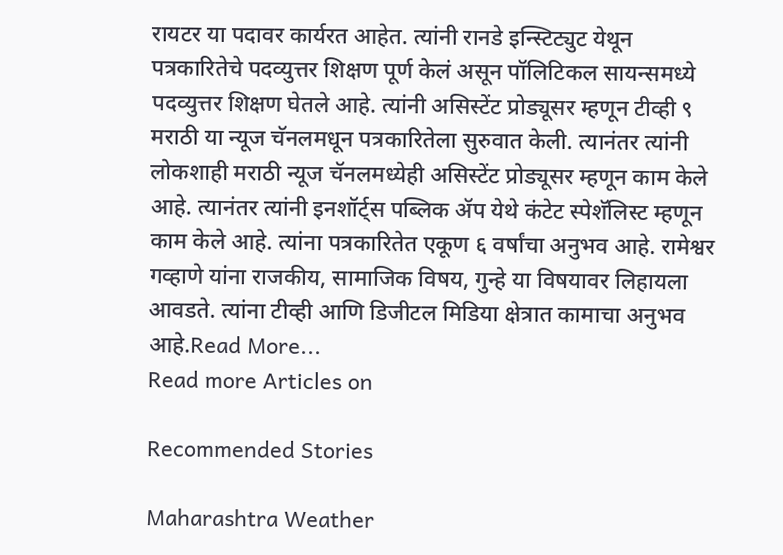रायटर या पदावर कार्यरत आहेत. त्यांनी रानडे इन्स्टिट्युट येथून पत्रकारितेचे पदव्युत्तर शिक्षण पूर्ण केलं असून पॉलिटिकल सायन्समध्ये पदव्युत्तर शिक्षण घेतले आहे. त्यांनी असिस्टेंट प्रोड्यूसर म्हणून टीव्ही ९ मराठी या न्यूज चॅनलमधून पत्रकारितेला सुरुवात केली. त्यानंतर त्यांनी लोकशाही मराठी न्यूज चॅनलमध्येही असिस्टेंट प्रोड्यूसर म्हणून काम केले आहे. त्यानंतर त्यांनी इनशॉर्ट्स पब्लिक ॲप येथे कंटेट स्पेशॅलिस्ट म्हणून काम केले आहे. त्यांना पत्रकारितेत एकूण ६ वर्षांचा अनुभव आहे. रामेश्वर गव्हाणे यांना राजकीय, सामाजिक विषय, गुन्हे या विषयावर लिहायला आवडते. त्यांना टीव्ही आणि डिजीटल मिडिया क्षेत्रात कामाचा अनुभव आहे.Read More...
Read more Articles on

Recommended Stories

Maharashtra Weather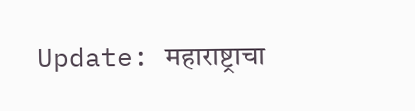Update: महाराष्ट्राचा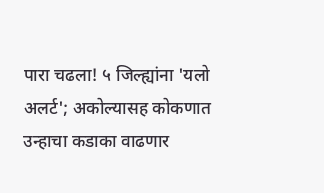पारा चढला! ५ जिल्ह्यांना 'यलो अलर्ट'; अकोल्यासह कोकणात उन्हाचा कडाका वाढणार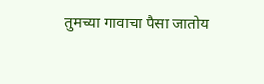तुमच्या गावाचा पैसा जातोय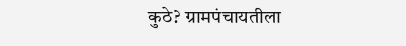कुठे? ग्रामपंचायतीला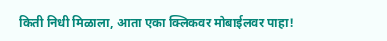किती निधी मिळाला, आता एका क्लिकवर मोबाईलवर पाहा!